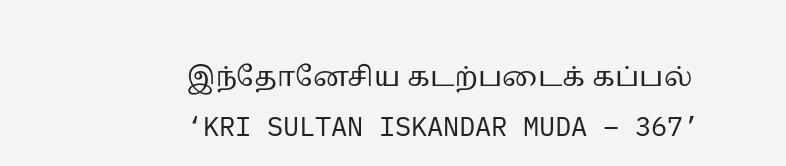இந்தோனேசிய கடற்படைக் கப்பல் ‘KRI SULTAN ISKANDAR MUDA – 367’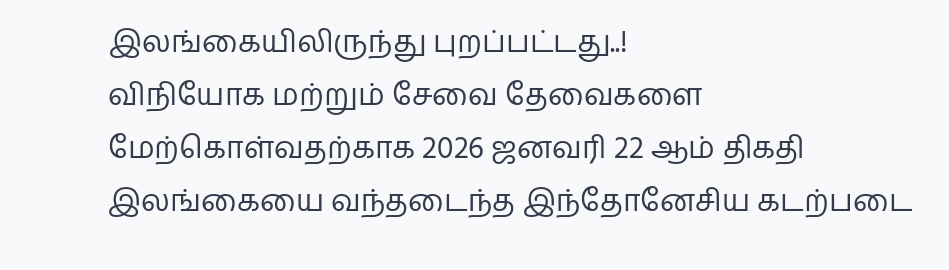இலங்கையிலிருந்து புறப்பட்டது..!
விநியோக மற்றும் சேவை தேவைகளை மேற்கொள்வதற்காக 2026 ஜனவரி 22 ஆம் திகதி இலங்கையை வந்தடைந்த இந்தோனேசிய கடற்படை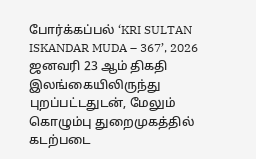போர்க்கப்பல் ‘KRI SULTAN ISKANDAR MUDA – 367’, 2026 ஜனவரி 23 ஆம் திகதி இலங்கையிலிருந்து புறப்பட்டதுடன், மேலும் கொழும்பு துறைமுகத்தில் கடற்படை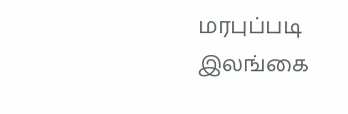மரபுப்படி இலங்கை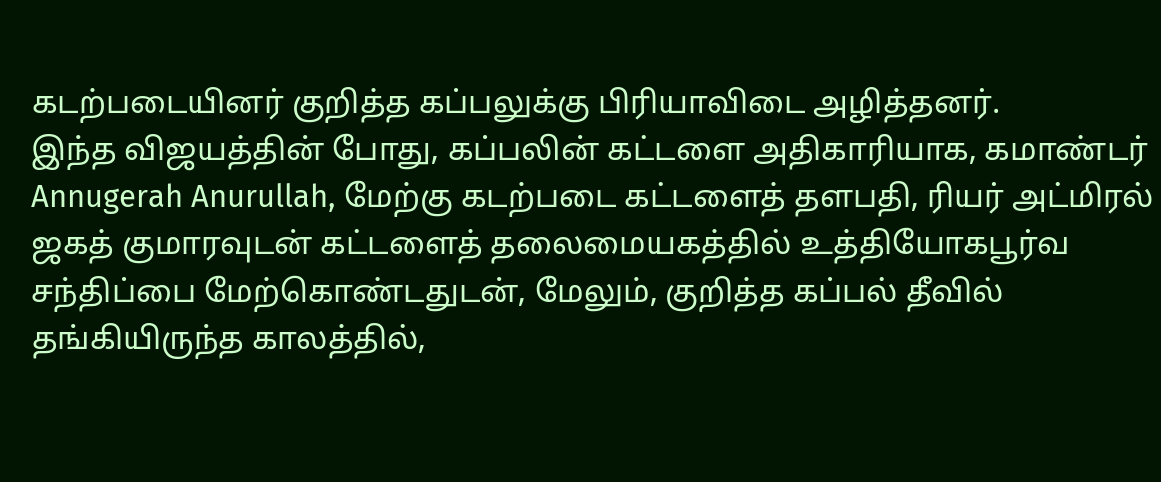கடற்படையினர் குறித்த கப்பலுக்கு பிரியாவிடை அழித்தனர்.
இந்த விஜயத்தின் போது, கப்பலின் கட்டளை அதிகாரியாக, கமாண்டர் Annugerah Anurullah, மேற்கு கடற்படை கட்டளைத் தளபதி, ரியர் அட்மிரல் ஜகத் குமாரவுடன் கட்டளைத் தலைமையகத்தில் உத்தியோகபூர்வ சந்திப்பை மேற்கொண்டதுடன், மேலும், குறித்த கப்பல் தீவில் தங்கியிருந்த காலத்தில்,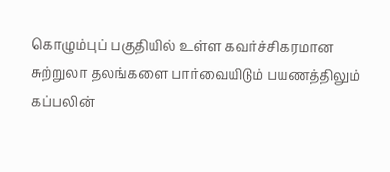கொழும்புப் பகுதியில் உள்ள கவர்ச்சிகரமான சுற்றுலா தலங்களை பார்வையிடும் பயணத்திலும் கப்பலின்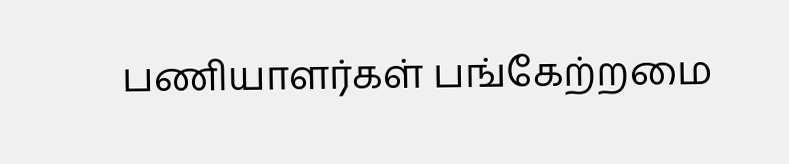பணியாளர்கள் பங்கேற்றமை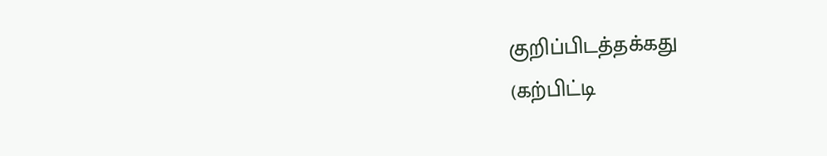குறிப்பிடத்தக்கது
(கற்பிட்டி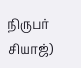நிருபர் சியாஜ்)